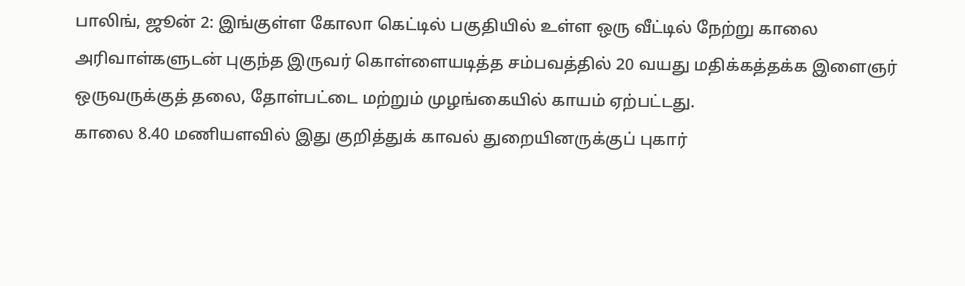பாலிங், ஜூன் 2: இங்குள்ள கோலா கெட்டில் பகுதியில் உள்ள ஒரு வீட்டில் நேற்று காலை அரிவாள்களுடன் புகுந்த இருவர் கொள்ளையடித்த சம்பவத்தில் 20 வயது மதிக்கத்தக்க இளைஞர் ஒருவருக்குத் தலை, தோள்பட்டை மற்றும் முழங்கையில் காயம் ஏற்பட்டது.
காலை 8.40 மணியளவில் இது குறித்துக் காவல் துறையினருக்குப் புகார்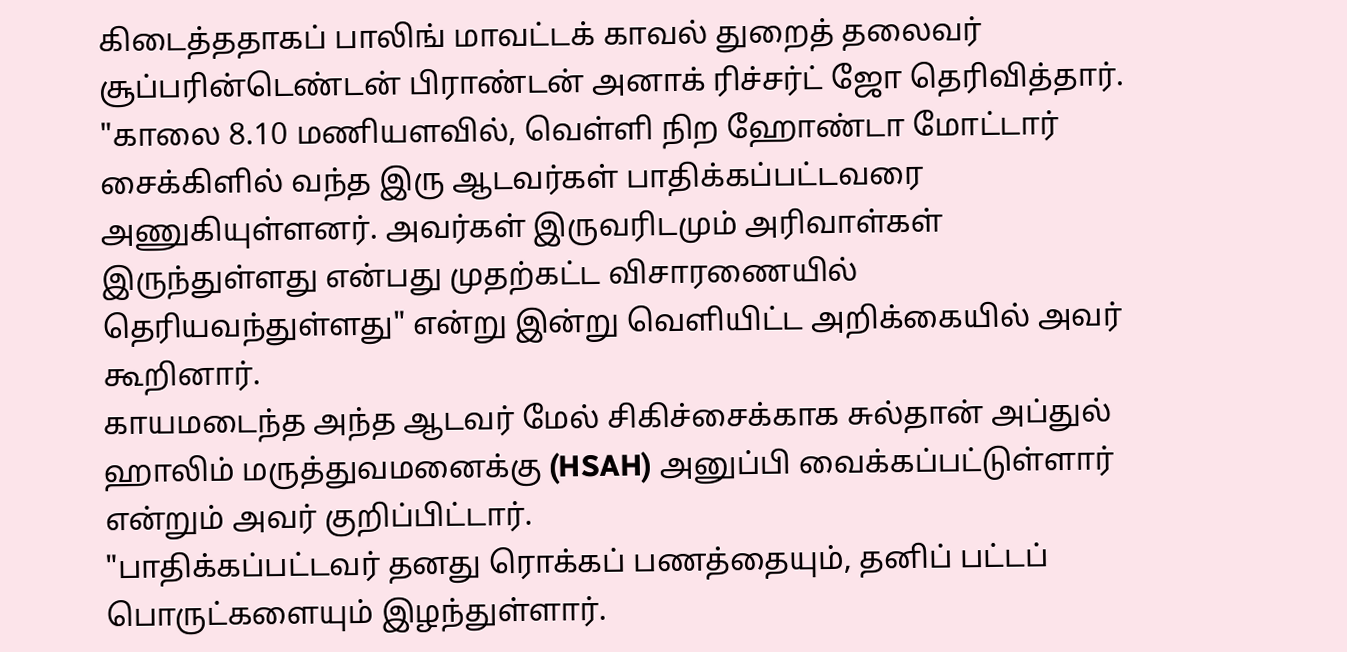கிடைத்ததாகப் பாலிங் மாவட்டக் காவல் துறைத் தலைவர் சூப்பரின்டெண்டன் பிராண்டன் அனாக் ரிச்சர்ட் ஜோ தெரிவித்தார்.
"காலை 8.10 மணியளவில், வெள்ளி நிற ஹோண்டா மோட்டார் சைக்கிளில் வந்த இரு ஆடவர்கள் பாதிக்கப்பட்டவரை அணுகியுள்ளனர். அவர்கள் இருவரிடமும் அரிவாள்கள் இருந்துள்ளது என்பது முதற்கட்ட விசாரணையில் தெரியவந்துள்ளது" என்று இன்று வெளியிட்ட அறிக்கையில் அவர் கூறினார்.
காயமடைந்த அந்த ஆடவர் மேல் சிகிச்சைக்காக சுல்தான் அப்துல் ஹாலிம் மருத்துவமனைக்கு (HSAH) அனுப்பி வைக்கப்பட்டுள்ளார் என்றும் அவர் குறிப்பிட்டார்.
"பாதிக்கப்பட்டவர் தனது ரொக்கப் பணத்தையும், தனிப் பட்டப் பொருட்களையும் இழந்துள்ளார்.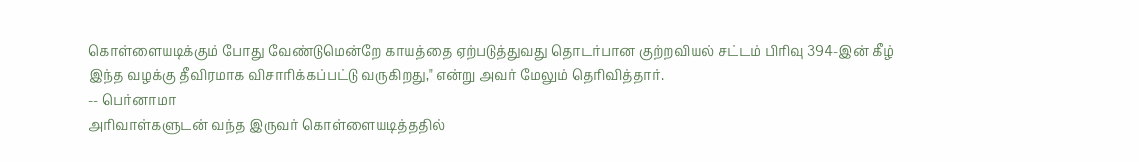கொள்ளையடிக்கும் போது வேண்டுமென்றே காயத்தை ஏற்படுத்துவது தொடர்பான குற்றவியல் சட்டம் பிரிவு 394-இன் கீழ் இந்த வழக்கு தீவிரமாக விசாரிக்கப்பட்டு வருகிறது," என்று அவர் மேலும் தெரிவித்தார்.
-- பெர்னாமா
அரிவாள்களுடன் வந்த இருவர் கொள்ளையடித்ததில்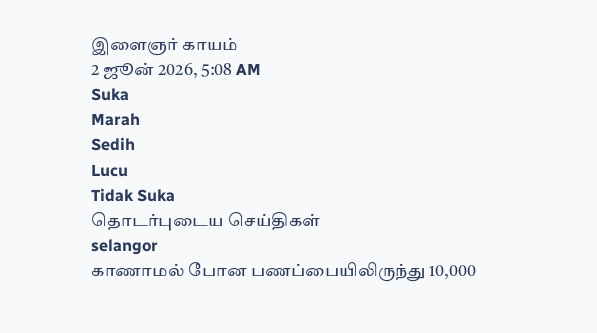இளைஞர் காயம்
2 ஜூன் 2026, 5:08 AM
Suka
Marah
Sedih
Lucu
Tidak Suka
தொடர்புடைய செய்திகள்
selangor
காணாமல் போன பணப்பையிலிருந்து 10,000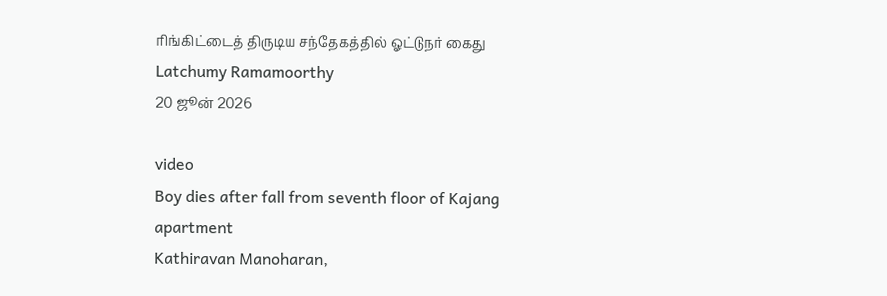ரிங்கிட்டைத் திருடிய சந்தேகத்தில் ஓட்டுநர் கைது
Latchumy Ramamoorthy
20 ஜூன் 2026

video
Boy dies after fall from seventh floor of Kajang apartment
Kathiravan Manoharan,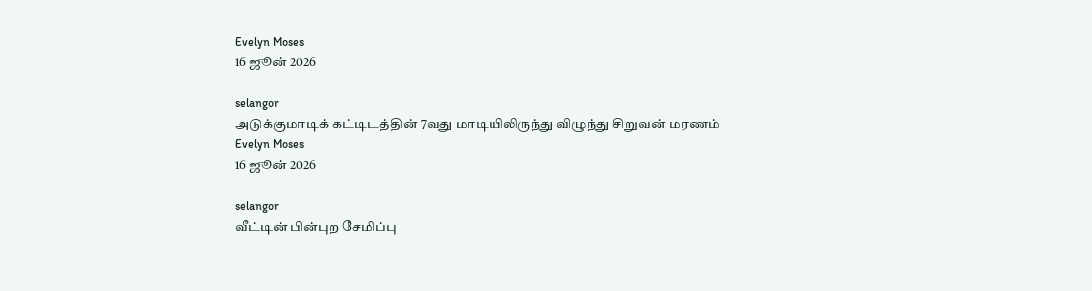Evelyn Moses
16 ஜூன் 2026

selangor
அடுக்குமாடிக் கட்டிடத்தின் 7வது மாடியிலிருந்து விழுந்து சிறுவன் மரணம்
Evelyn Moses
16 ஜூன் 2026

selangor
வீட்டின் பின்புற சேமிப்பு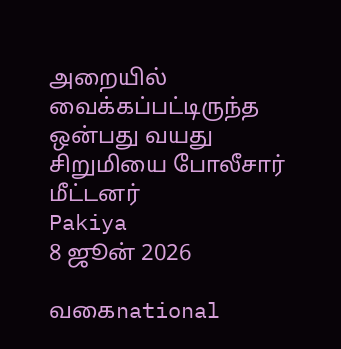அறையில் வைக்கப்பட்டிருந்த ஒன்பது வயது சிறுமியை போலீசார் மீட்டனர்
Pakiya
8 ஜூன் 2026

வகைnational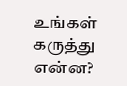உங்கள் கருத்து என்ன?